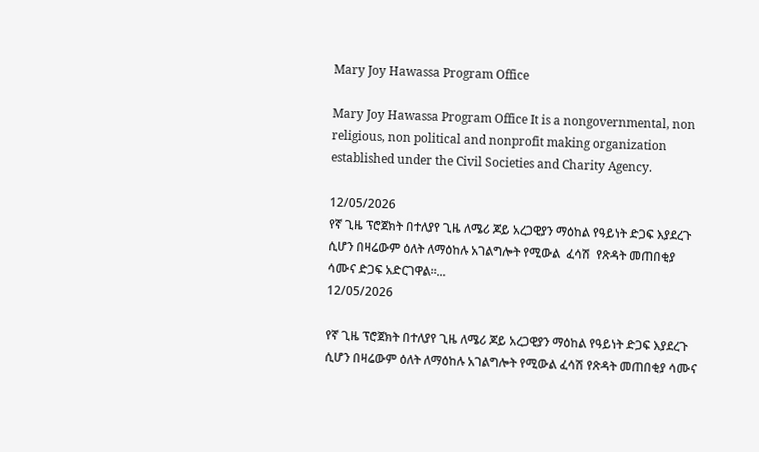Mary Joy Hawassa Program Office

Mary Joy Hawassa Program Office It is a nongovernmental, non religious, non political and nonprofit making organization established under the Civil Societies and Charity Agency.

12/05/2026
የኛ ጊዜ ፕሮጀክት በተለያየ ጊዜ ለሜሪ ጆይ አረጋዊያን ማዕከል የዓይነት ድጋፍ እያደረጉ ሲሆን በዛሬውም ዕለት ለማዕከሉ አገልግሎት የሚውል  ፈሳሽ  የጽዳት መጠበቂያ ሳሙና ድጋፍ አድርገዋል።...
12/05/2026

የኛ ጊዜ ፕሮጀክት በተለያየ ጊዜ ለሜሪ ጆይ አረጋዊያን ማዕከል የዓይነት ድጋፍ እያደረጉ ሲሆን በዛሬውም ዕለት ለማዕከሉ አገልግሎት የሚውል ፈሳሽ የጽዳት መጠበቂያ ሳሙና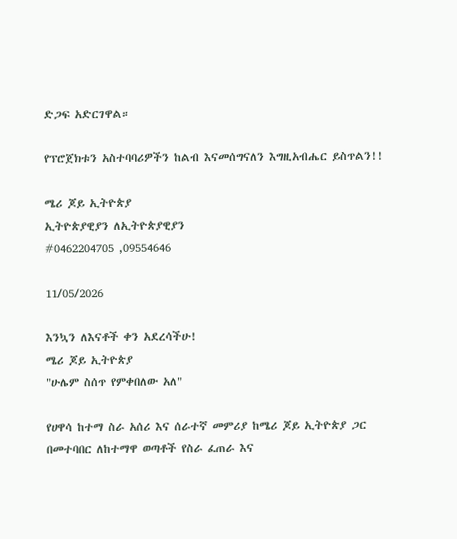ድጋፍ አድርገዋል።

የፕሮጀክቱን አስተባባሪዎችን ከልብ እናመሰግናለን እግዚአብሔር ይስጥልን!!

ሜሪ ጆይ ኢትዮጵያ
ኢትዮጵያዊያን ለኢትዮጵያዊያን
#0462204705 ,09554646

11/05/2026

እንኳን ለእናቶች ቀን አደረሳችሁ!
ሜሪ ጆይ ኢትዮጵያ
"ሁሌም ስሰጥ የምቀበለው አለ"

የሀዋሳ ከተማ ስራ አሰሪ እና ሰራተኛ መምሪያ ከሜሪ ጆይ ኢትዮጵያ ጋር በመተባበር ለከተማዋ ወጣቶች የስራ ፈጠራ እና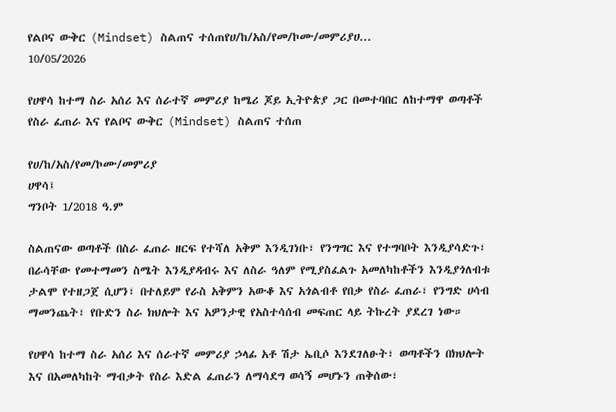የልቦና ውቅር (Mindset) ስልጠና ተሰጠየሀ/ከ/አስ/የመ/ኮሙ/መምሪያሀ...
10/05/2026

የሀዋሳ ከተማ ስራ አሰሪ እና ሰራተኛ መምሪያ ከሜሪ ጆይ ኢትዮጵያ ጋር በመተባበር ለከተማዋ ወጣቶች የስራ ፈጠራ እና የልቦና ውቅር (Mindset) ስልጠና ተሰጠ

የሀ/ከ/አስ/የመ/ኮሙ/መምሪያ
ሀዋሳ፤
ግንቦት 1/2018 ዓ.ም

ስልጠናው ወጣቶች በስራ ፈጠራ ዘርፍ የተሻለ አቅም እንዲገነቡ፣ የንግግር እና የተግባቦት እንዲያሳድጉ፣ በራሳቸው የመተማመን ስሜት እንዲያዳብሩ እና ለስራ ዓለም የሚያስፈልጉ አመለካከቶችን እንዲያጎለብቱ ታልሞ የተዘጋጀ ሲሆን፣ በተለይም የራስ አቅምን አውቆ እና አጎልብቶ የበቃ የስራ ፈጠራ፣ የንግድ ሀሳብ ማመንጨት፣ የቡድን ስራ ክህሎት እና አዎንታዊ የአስተሳሰብ መፍጠር ላይ ትኩረት ያደረገ ነው።

የሀዋሳ ከተማ ስራ አሰሪ እና ሰራተኛ መምሪያ ኃላፊ አቶ ሽታ ኤቢሶ እንደገለፁት፣ ወጣቶችን በክህሎት እና በአመለካከት ማብቃት የስራ እድል ፈጠራን ለማሳደግ ወሳኝ መሆኑን ጠቅሰው፣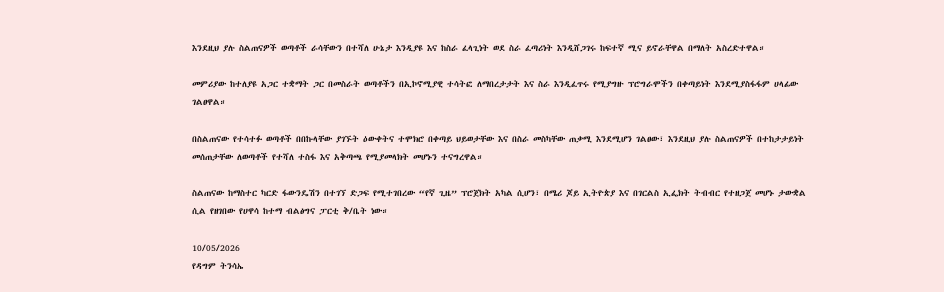እንደዚህ ያሉ ስልጠናዎች ወጣቶች ራሳቸውን በተሻለ ሁኔታ እንዲያዩ እና ከስራ ፈላጊነት ወደ ስራ ፈጣሪነት እንዲሸጋገሩ ከፍተኛ ሚና ይኖራቸዋል በማለት አስረድተዋል።

መምሪያው ከተለያዩ አጋር ተቋማት ጋር በመስራት ወጣቶችን በኢኮኖሚያዊ ተሳትፎ ለማበረታታት እና ስራ እንዲፈጥሩ የሚያግዙ ፕሮግራሞችን በቀጣይነት እንደሚያስፋፋም ሀላፊው ገልፀዋል።

በስልጠናው የተሳተፉ ወጣቶች በበኩላቸው ያገኙት ዕውቀትና ተሞክሮ በቀጣይ ህይወታቸው እና በስራ መስካቸው ጠቃሚ እንደሚሆን ገልፀው፣ እንደዚህ ያሉ ስልጠናዎች በተከታታይነት መሰጠታቸው ለወጣቶች የተሻለ ተስፋ እና አቅጣጫ የሚያመላክት መሆኑን ተናግረዋል።

ስልጠናው ከማስተር ካርድ ፋውንዴሽን በተገኘ ድጋፍ የሚተገበረው “የኛ ጊዜ” ፕሮጀክት አካል ሲሆን፣ በሜሪ ጆይ ኢትዮጵያ እና በገርልስ ኢፌክት ትብብር የተዘጋጀ መሆኑ ታውቋል ሲል የዘገበው የሀዋሳ ከተማ ብልፅግና ፓርቲ ቅ/ቤት ነው።

10/05/2026
የዳግም ትንሳኤ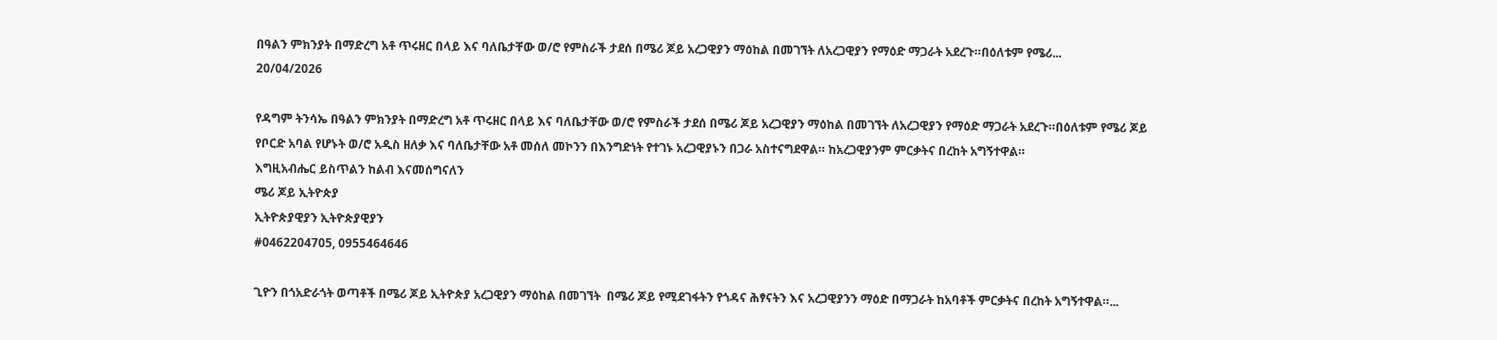በዓልን ምክንያት በማድረግ አቶ ጥሩዘር በላይ እና ባለቤታቸው ወ/ሮ የምስራች ታደሰ በሜሪ ጆይ አረጋዊያን ማዕከል በመገኘት ለአረጋዊያን የማዕድ ማጋራት አደረጉ።በዕለቱም የሜሪ...
20/04/2026

የዳግም ትንሳኤ በዓልን ምክንያት በማድረግ አቶ ጥሩዘር በላይ እና ባለቤታቸው ወ/ሮ የምስራች ታደሰ በሜሪ ጆይ አረጋዊያን ማዕከል በመገኘት ለአረጋዊያን የማዕድ ማጋራት አደረጉ።በዕለቱም የሜሪ ጆይ የቦርድ አባል የሆኑት ወ/ሮ አዲስ ዘለቃ እና ባለቤታቸው አቶ መሰለ መኮንን በእንግድነት የተገኑ አረጋዊያኑን በጋራ አስተናግደዋል። ከአረጋዊያንም ምርቃትና በረከት አግኝተዋል።
እግዚአብሔር ይስጥልን ከልብ እናመሰግናለን
ሜሪ ጆይ ኢትዮጵያ
ኢትዮጵያዊያን ኢትዮጵያዊያን
#0462204705, 0955464646

ጊዮን በጎአድራጎት ወጣቶች በሜሪ ጆይ ኢትዮጵያ አረጋዊያን ማዕከል በመገኘት  በሜሪ ጆይ የሚደገፋትን የጎዳና ሕፃናትን እና አረጋዊያንን ማዕድ በማጋራት ከአባቶች ምርቃትና በረከት አግኝተዋል።...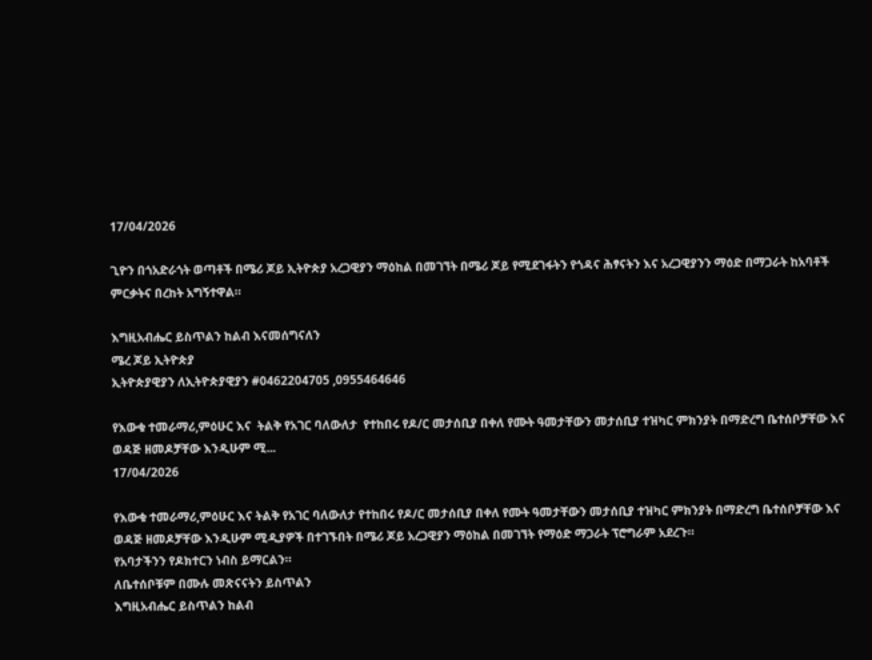17/04/2026

ጊዮን በጎአድራጎት ወጣቶች በሜሪ ጆይ ኢትዮጵያ አረጋዊያን ማዕከል በመገኘት በሜሪ ጆይ የሚደገፋትን የጎዳና ሕፃናትን እና አረጋዊያንን ማዕድ በማጋራት ከአባቶች ምርቃትና በረከት አግኝተዋል።

እግዚአብሔር ይስጥልን ከልብ እናመሰግናለን
ሜረ ጆይ ኢትዮጵያ
ኢትዮጵያዊያን ለኢትዮጵያዊያን #0462204705 ,0955464646

የእውቁ ተመራማሪ,ምዕሁር እና  ትልቅ የአገር ባለውለታ  የተከበሩ የዶ/ር መታሰቢያ በቀለ የሙት ዓመታቸውን መታሰቢያ ተዝካር ምክንያት በማድረግ ቤተሰቦቻቸው እና ወዳጅ ዘመዶቻቸው እንዲሁም ሚ...
17/04/2026

የእውቁ ተመራማሪ,ምዕሁር እና ትልቅ የአገር ባለውለታ የተከበሩ የዶ/ር መታሰቢያ በቀለ የሙት ዓመታቸውን መታሰቢያ ተዝካር ምክንያት በማድረግ ቤተሰቦቻቸው እና ወዳጅ ዘመዶቻቸው እንዲሁም ሚዲያዎች በተገኙበት በሜሪ ጆይ አረጋዊያን ማዕከል በመገኘት የማዕድ ማጋራት ፕሮግራም አደረጉ።
የአባታችንን የዶክተርን ነብስ ይማርልን።
ለቤተሰቦቹም በሙሉ መጽናናትን ይስጥልን
እግዚአብሔር ይስጥልን ከልብ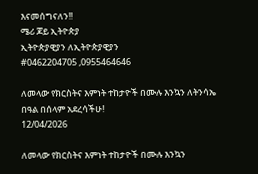እናመሰግናለን!!
ሜሪ ጆይ ኢትዮጵያ
ኢትዮጵያዊያን ለኢትዮጵያዊያን
#0462204705 ,0955464646

ለመላው የክርስትና እምነት ተከታዮች በሙሉ እንኳን ለትንሳኤ በዓል በሰላም አደረሳችሁ!
12/04/2026

ለመላው የክርስትና እምነት ተከታዮች በሙሉ እንኳን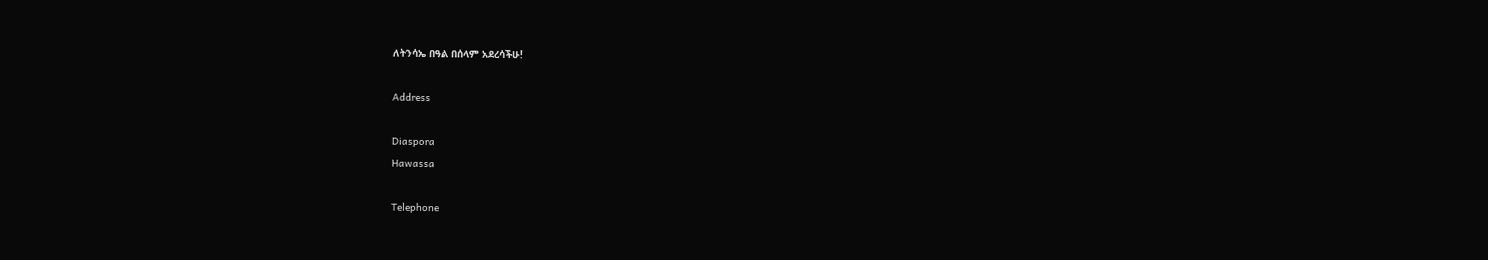ለትንሳኤ በዓል በሰላም አደረሳችሁ!

Address

Diaspora
Hawassa

Telephone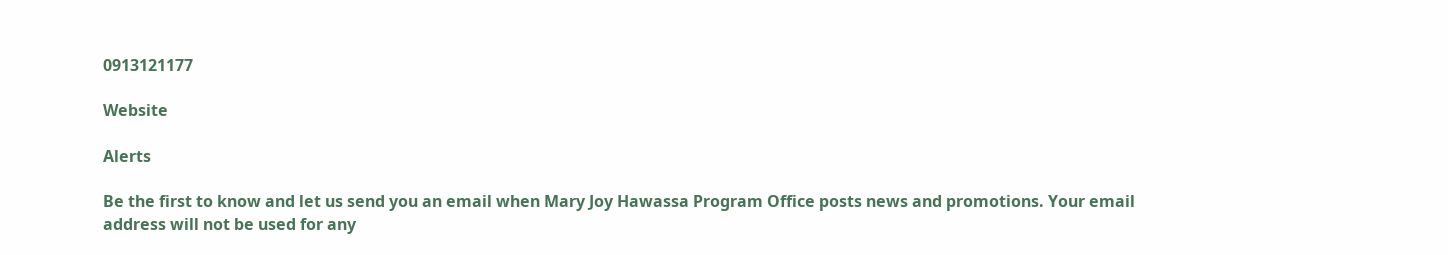0913121177

Website

Alerts

Be the first to know and let us send you an email when Mary Joy Hawassa Program Office posts news and promotions. Your email address will not be used for any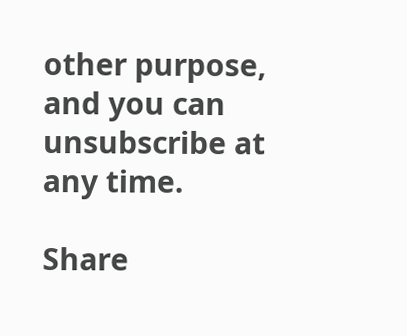other purpose, and you can unsubscribe at any time.

Share